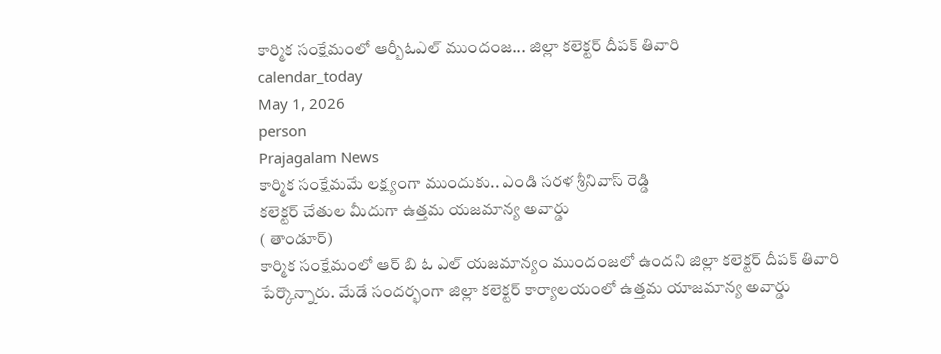కార్మిక సంక్షేమంలో ఆర్బీఓఎల్ ముందంజ... జిల్లా కలెక్టర్ దీపక్ తివారి
calendar_today
May 1, 2026
person
Prajagalam News
కార్మిక సంక్షేమమే లక్ష్యంగా ముందుకు.. ఎండి సరళ శ్రీనివాస్ రెడ్డి
కలెక్టర్ చేతుల మీదుగా ఉత్తమ యజమాన్య అవార్డు
( తాండూర్)
కార్మిక సంక్షేమంలో ఆర్ బి ఓ ఎల్ యజమాన్యం ముందంజలో ఉందని జిల్లా కలెక్టర్ దీపక్ తివారి పేర్కొన్నారు. మేడే సందర్భంగా జిల్లా కలెక్టర్ కార్యాలయంలో ఉత్తమ యాజమాన్య అవార్డు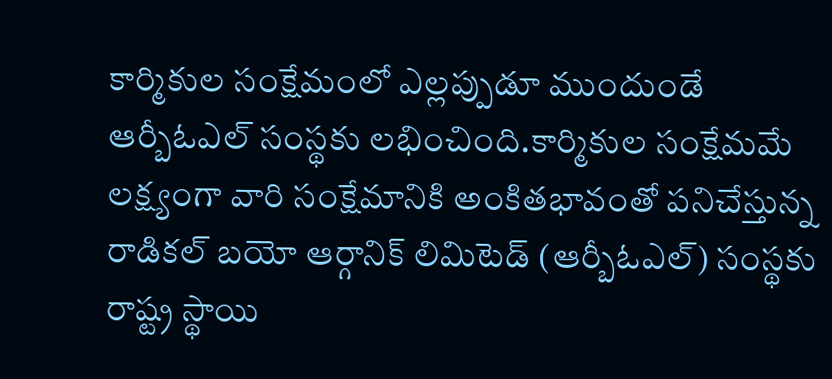కార్మికుల సంక్షేమంలో ఎల్లప్పుడూ ముందుండే ఆర్బీఓఎల్ సంస్థకు లభించింది.కార్మికుల సంక్షేమమే లక్ష్యంగా వారి సంక్షేమానికి అంకితభావంతో పనిచేస్తున్న రాడికల్ బయో ఆర్గానిక్ లిమిటెడ్ (ఆర్బీఓఎల్) సంస్థకు రాష్ట్ర స్థాయి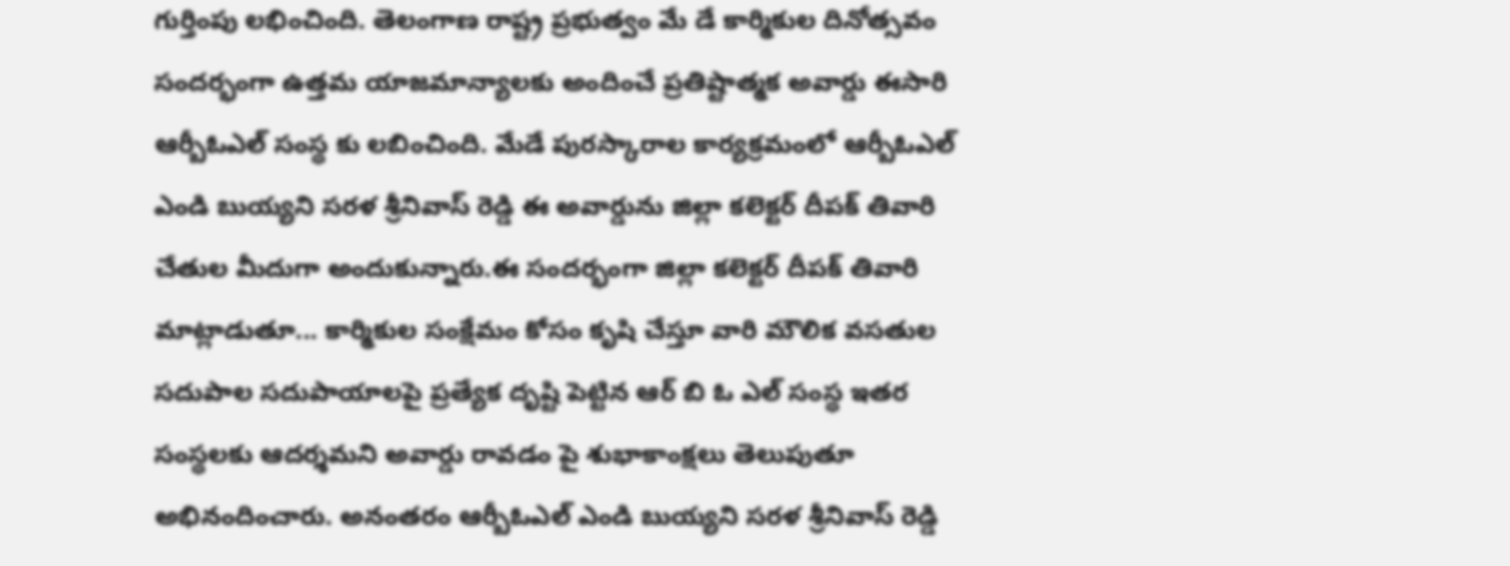గుర్తింపు లభించింది. తెలంగాణ రాష్ట్ర ప్రభుత్వం మే డే కార్మికుల దినోత్సవం సందర్భంగా ఉత్తమ యాజమాన్యాలకు అందించే ప్రతిష్టాత్మక అవార్డు ఈసారి ఆర్బీఓఎల్ సంస్థ కు లబించింది. మేడే పురస్కారాల కార్యక్రమంలో ఆర్బీఓఎల్ ఎండి బుయ్యని సరళ శ్రీనివాస్ రెడ్డి ఈ అవార్డును జిల్లా కలెక్టర్ దీపక్ తివారి చేతుల మీదుగా అందుకున్నారు.ఈ సందర్భంగా జిల్లా కలెక్టర్ దీపక్ తివారి మాట్లాడుతూ... కార్మికుల సంక్షేమం కోసం కృషి చేస్తూ వారి మౌలిక వసతుల సదుపాల సదుపాయాలపై ప్రత్యేక దృష్టి పెట్టిన ఆర్ బి ఓ ఎల్ సంస్థ ఇతర సంస్థలకు ఆదర్శమని అవార్డు రావడం పై శుభాకాంక్షలు తెలుపుతూ అభినందించారు. అనంతరం ఆర్బీఓఎల్ ఎండి బుయ్యని సరళ శ్రీనివాస్ రెడ్డి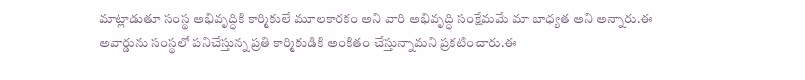మాట్లాడుతూ సంస్థ అభివృద్ధికి కార్మికులే మూలకారకం అని వారి అభివృద్ధి సంక్షేమమే మా బాధ్యత అని అన్నారు.ఈ అవార్డును సంస్థలో పనిచేస్తున్న ప్రతి కార్మికుడికి అంకితం చేస్తున్నామని ప్రకటించారు.ఈ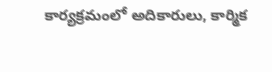కార్యక్రమంలో అదికారులు, కార్మిక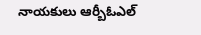నాయకులు ఆర్బీఓఎల్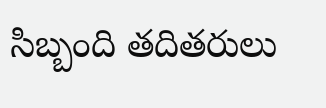సిబ్బంది తదితరులు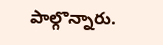పాల్గొన్నారు.